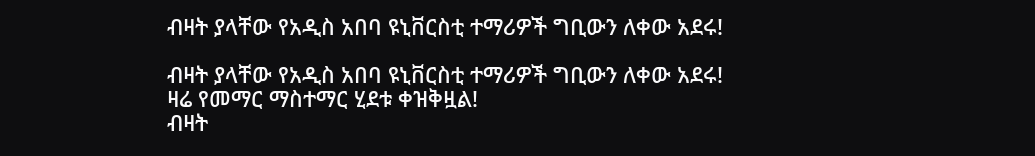ብዛት ያላቸው የአዲስ አበባ ዩኒቨርስቲ ተማሪዎች ግቢውን ለቀው አደሩ!

ብዛት ያላቸው የአዲስ አበባ ዩኒቨርስቲ ተማሪዎች ግቢውን ለቀው አደሩ!
ዛሬ የመማር ማስተማር ሂደቱ ቀዝቅዟል!
ብዛት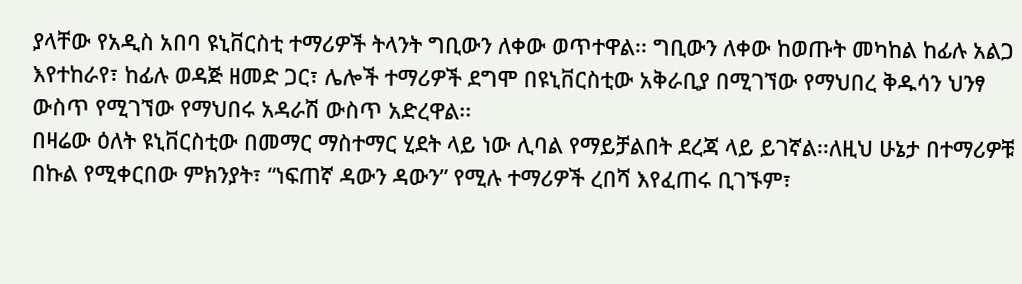ያላቸው የአዲስ አበባ ዩኒቨርስቲ ተማሪዎች ትላንት ግቢውን ለቀው ወጥተዋል፡፡ ግቢውን ለቀው ከወጡት መካከል ከፊሉ አልጋ እየተከራየ፣ ከፊሉ ወዳጅ ዘመድ ጋር፣ ሌሎች ተማሪዎች ደግሞ በዩኒቨርስቲው አቅራቢያ በሚገኘው የማህበረ ቅዱሳን ህንፃ ውስጥ የሚገኘው የማህበሩ አዳራሽ ውስጥ አድረዋል፡፡
በዛሬው ዕለት ዩኒቨርስቲው በመማር ማስተማር ሂደት ላይ ነው ሊባል የማይቻልበት ደረጃ ላይ ይገኛል፡፡ለዚህ ሁኔታ በተማሪዎቹ በኩል የሚቀርበው ምክንያት፣ “ነፍጠኛ ዳውን ዳውን” የሚሉ ተማሪዎች ረበሻ እየፈጠሩ ቢገኙም፣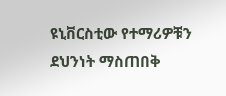ዩኒቨርስቲው የተማሪዎቹን ደህንነት ማስጠበቅ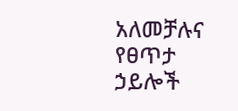አለመቻሉና የፀጥታ ኃይሎች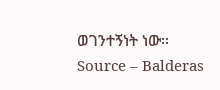ወገንተኝነት ነው፡፡
Source – Balderas